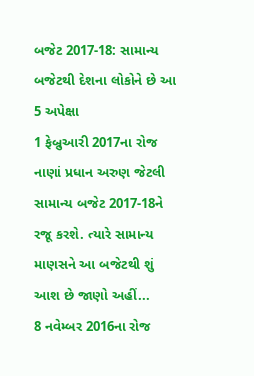બજેટ 2017-18: સામાન્ય બજેટથી દેશના લોકોને છે આ 5 અપેક્ષા
1 ફેબ્રુઆરી 2017ના રોજ નાણાં પ્રધાન અરુણ જેટલી સામાન્ય બજેટ 2017-18ને રજૂ કરશે. ત્યારે સામાન્ય માણસને આ બજેટથી શું આશ છે જાણો અહીં...
8 નવેમ્બર 2016ના રોજ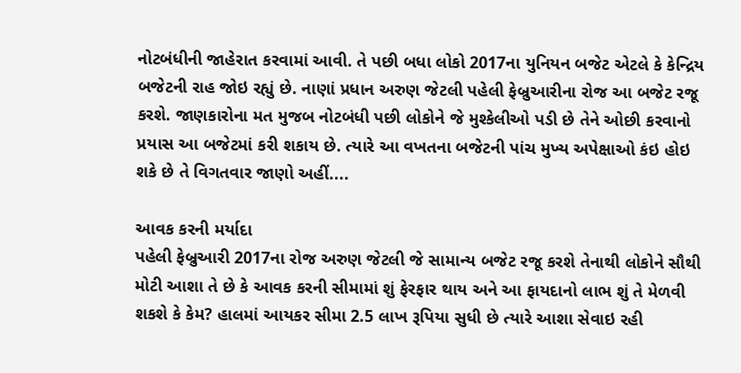નોટબંધીની જાહેરાત કરવામાં આવી. તે પછી બધા લોકો 2017ના યુનિયન બજેટ એટલે કે કેન્દ્રિય બજેટની રાહ જોઇ રહ્યું છે. નાણાં પ્રધાન અરુણ જેટલી પહેલી ફેબ્રુઆરીના રોજ આ બજેટ રજૂ કરશે. જાણકારોના મત મુજબ નોટબંધી પછી લોકોને જે મુશ્કેલીઓ પડી છે તેને ઓછી કરવાનો પ્રયાસ આ બજેટમાં કરી શકાય છે. ત્યારે આ વખતના બજેટની પાંચ મુખ્ય અપેક્ષાઓ કંઇ હોઇ શકે છે તે વિગતવાર જાણો અહીં....

આવક કરની મર્યાદા
પહેલી ફેબ્રુઆરી 2017ના રોજ અરુણ જેટલી જે સામાન્ય બજેટ રજૂ કરશે તેનાથી લોકોને સૌથી મોટી આશા તે છે કે આવક કરની સીમામાં શું ફેરફાર થાય અને આ ફાયદાનો લાભ શું તે મેળવી શકશે કે કેમ? હાલમાં આયકર સીમા 2.5 લાખ રૂપિયા સુધી છે ત્યારે આશા સેવાઇ રહી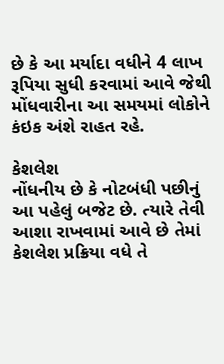છે કે આ મર્યાદા વધીને 4 લાખ રૂપિયા સુધી કરવામાં આવે જેથી મોંધવારીના આ સમયમાં લોકોને કંઇક અંશે રાહત રહે.

કેશલેશ
નોંધનીય છે કે નોટબંધી પછીનું આ પહેલું બજેટ છે. ત્યારે તેવી આશા રાખવામાં આવે છે તેમાં કેશલેશ પ્રક્રિયા વધે તે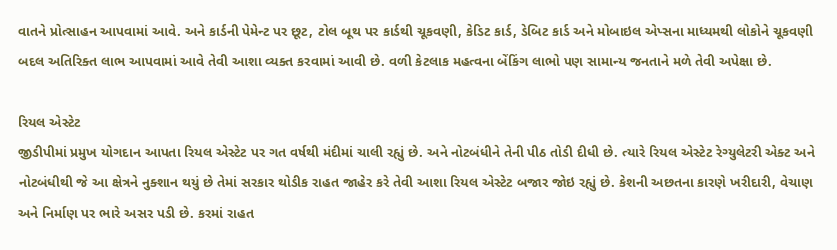વાતને પ્રોત્સાહન આપવામાં આવે. અને કાર્ડની પેમેન્ટ પર છૂટ, ટોલ બૂથ પર કાર્ડથી ચૂકવણી, કેડિટ કાર્ડ, ડેબિટ કાર્ડ અને મોબાઇલ એપ્સના માધ્યમથી લોકોને ચૂકવણી બદલ અતિરિક્ત લાભ આપવામાં આવે તેવી આશા વ્યક્ત કરવામાં આવી છે. વળી કેટલાક મહત્વના બેંકિંગ લાભો પણ સામાન્ય જનતાને મળે તેવી અપેક્ષા છે.

રિયલ એસ્ટેટ
જીડીપીમાં પ્રમુખ યોગદાન આપતા રિયલ એસ્ટેટ પર ગત વર્ષથી મંદીમાં ચાલી રહ્યું છે. અને નોટબંધીને તેની પીઠ તોડી દીધી છે. ત્યારે રિયલ એસ્ટેટ રેગ્યુલેટરી એક્ટ અને નોટબંધીથી જે આ ક્ષેત્રને નુક્શાન થયું છે તેમાં સરકાર થોડીક રાહત જાહેર કરે તેવી આશા રિયલ એસ્ટેટ બજાર જોઇ રહ્યું છે. કેશની અછતના કારણે ખરીદારી, વેચાણ અને નિર્માણ પર ભારે અસર પડી છે. કરમાં રાહત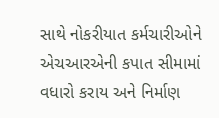સાથે નોકરીયાત કર્મચારીઓને એચઆરએની કપાત સીમામાં વધારો કરાય અને નિર્માણ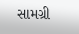સામગ્રી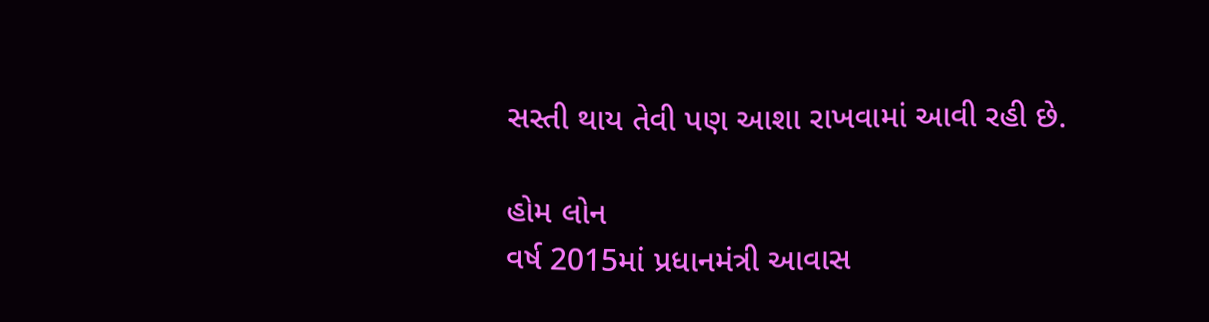સસ્તી થાય તેવી પણ આશા રાખવામાં આવી રહી છે.

હોમ લોન
વર્ષ 2015માં પ્રધાનમંત્રી આવાસ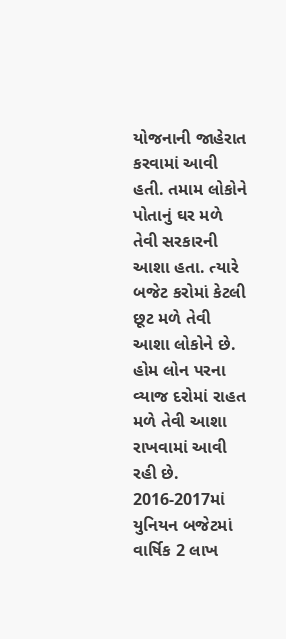યોજનાની જાહેરાત કરવામાં આવી હતી. તમામ લોકોને પોતાનું ઘર મળે તેવી સરકારની આશા હતા. ત્યારે બજેટ કરોમાં કેટલી છૂટ મળે તેવી આશા લોકોને છે. હોમ લોન પરના વ્યાજ દરોમાં રાહત મળે તેવી આશા રાખવામાં આવી રહી છે. 2016-2017માં યુનિયન બજેટમાં વાર્ષિક 2 લાખ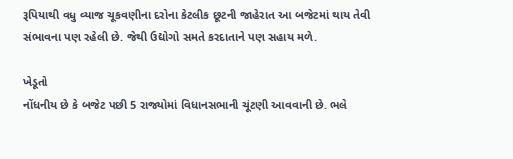રૂપિયાથી વધુ વ્યાજ ચૂકવણીના દરોના કેટલીક છૂટની જાહેરાત આ બજેટમાં થાય તેવી સંભાવના પણ રહેલી છે. જેથી ઉદ્યોગો સમતે કરદાતાને પણ સહાય મળે.

ખેડૂતો
નોંધનીય છે કે બજેટ પછી 5 રાજ્યોમાં વિધાનસભાની ચૂંટણી આવવાની છે. ભલે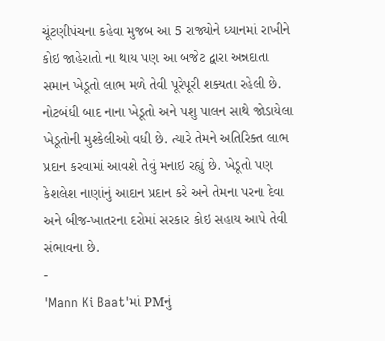ચૂંટણીપંચના કહેવા મુજબ આ 5 રાજ્યોને ધ્યાનમાં રાખીને કોઇ જાહેરાતો ના થાય પણ આ બજેટ દ્વારા અન્નદાતા સમાન ખેડૂતો લાભ મળે તેવી પૂરેપૂરી શક્યતા રહેલી છે. નોટબંધી બાદ નાના ખેડૂતો અને પશુ પાલન સાથે જોડાયેલા ખેડૂતોની મુશ્કેલીઓ વધી છે. ત્યારે તેમને અતિરિક્ત લાભ પ્રદાન કરવામાં આવશે તેવું મનાઇ રહ્યું છે. ખેડૂતો પણ કેશલેશ નાણાંનું આદાન પ્રદાન કરે અને તેમના પરના દેવા અને બીજ-ખાતરના દરોમાં સરકાર કોઇ સહાય આપે તેવી સંભાવના છે.
-
'Mann Ki Baat'માં PMનું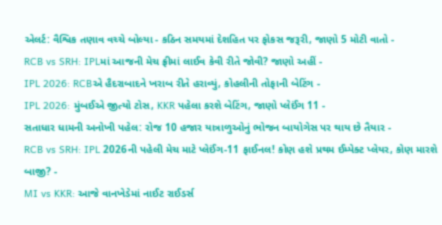એલર્ટ: વૈશ્વિક તણાવ વચ્ચે બોલ્યા - કઠિન સમયમાં દેશહિત પર ફોકસ જરૂરી, જાણો 5 મોટી વાતો -
RCB vs SRH: IPLમાં આજની મેચ ફ્રીમાં લાઈવ કેવી રીતે જોવી? જાણો અહીં -
IPL 2026: RCBએ હૈદરાબાદને ખરાબ રીતે હરાવ્યું, કોહલીની તોફાની બેટિંગ -
IPL 2026: મુંબઈએ જીત્યો ટોસ, KKR પહેલા કરશે બેટિંગ, જાણો પ્લેઈંગ 11 -
સતાધાર ધામની અનોખી પહેલ: રોજ 10 હજાર યાત્રાળુઓનું ભોજન બાયોગેસ પર થાય છે તૈયાર -
RCB vs SRH: IPL 2026ની પહેલી મેચ માટે પ્લેઈંગ-11 ફાઈનલ! કોણ હશે પ્રથમ ઈમ્પેક્ટ પ્લેયર, કોણ મારશે બાજી? -
MI vs KKR: આજે વાનખેડેમાં નાઈટ રાઈડર્સ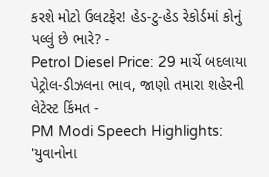કરશે મોટો ઉલટફેર! હેડ-ટુ-હેડ રેકોર્ડમાં કોનું પલ્લું છે ભારે? -
Petrol Diesel Price: 29 માર્ચે બદલાયા પેટ્રોલ-ડીઝલના ભાવ, જાણો તમારા શહેરની લેટેસ્ટ કિંમત -
PM Modi Speech Highlights: 'યુવાનોના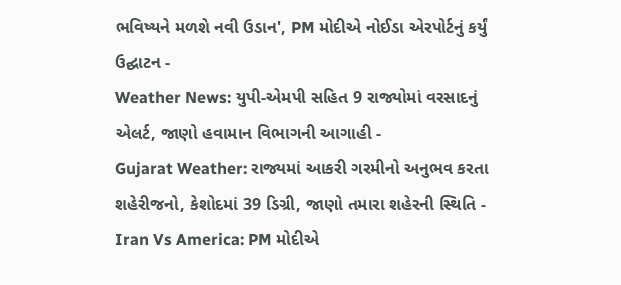ભવિષ્યને મળશે નવી ઉડાન', PM મોદીએ નોઈડા એરપોર્ટનું કર્યું ઉદ્ઘાટન -
Weather News: યુપી-એમપી સહિત 9 રાજ્યોમાં વરસાદનું એલર્ટ, જાણો હવામાન વિભાગની આગાહી -
Gujarat Weather: રાજ્યમાં આકરી ગરમીનો અનુભવ કરતા શહેરીજનો, કેશોદમાં 39 ડિગ્રી, જાણો તમારા શહેરની સ્થિતિ -
Iran Vs America: PM મોદીએ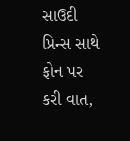સાઉદી પ્રિન્સ સાથે ફોન પર કરી વાત,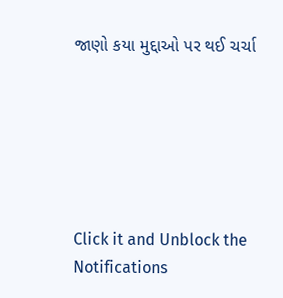જાણો કયા મુદ્દાઓ પર થઈ ચર્ચા






Click it and Unblock the Notifications